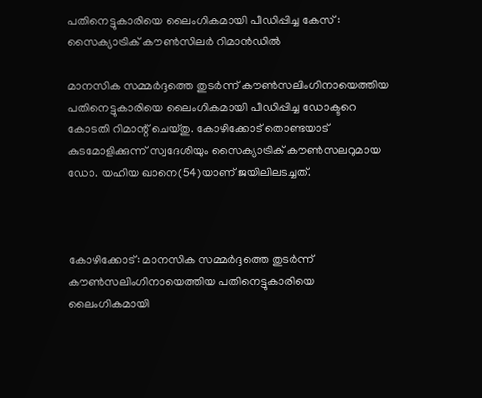പതിനെട്ടുകാരിയെ ലൈംഗികമായി പീഡിപ്പിച്ച കേസ് :  സൈക്യാട്രിക് കൗൺസിലർ റിമാൻഡിൽ

മാനസിക സമ്മർദ്ദത്തെ തുടർന്ന് കൗൺസലിംഗിനായെത്തിയ പതിനെട്ടുകാരിയെ ലൈംഗികമായി പീഡിപ്പിച്ച ഡോക്ടറെ കോടതി റിമാന്റ് ചെയ്തു. കോഴിക്കോട് തൊണ്ടയാട് കുടമോളിക്കുന്ന് സ്വദേശിയും സൈക്യാട്രിക് കൗൺസലറുമായ ഡോ. യഹിയ ഖാനെ(54)യാണ് ജയിലിലടച്ചത്.



കോഴിക്കോട്: മാനസിക സമ്മർദ്ദത്തെ തുടർന്ന് കൗൺസലിംഗിനായെത്തിയ പതിനെട്ടുകാരിയെ ലൈംഗികമായി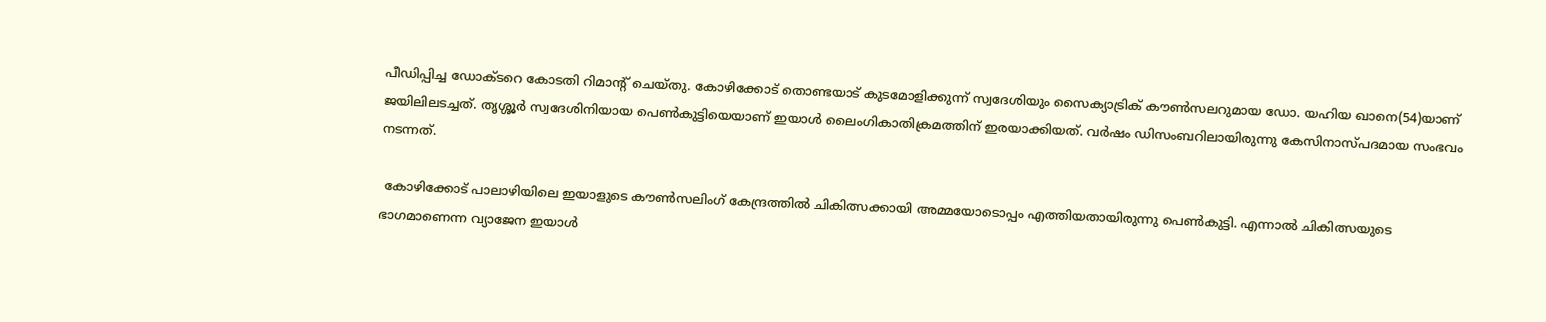പീഡിപ്പിച്ച ഡോക്ടറെ കോടതി റിമാന്റ് ചെയ്തു. കോഴിക്കോട് തൊണ്ടയാട് കുടമോളിക്കുന്ന് സ്വദേശിയും സൈക്യാട്രിക് കൗൺസലറുമായ ഡോ. യഹിയ ഖാനെ(54)യാണ് ജയിലിലടച്ചത്. തൃശ്ശൂർ സ്വദേശിനിയായ പെൺകുട്ടിയെയാണ് ഇയാൾ ലൈംഗികാതിക്രമത്തിന് ഇരയാക്കിയത്. വർഷം ഡിസംബറിലായിരുന്നു കേസിനാസ്പദമായ സംഭവം നടന്നത്.

 കോഴിക്കോട് പാലാഴിയിലെ ഇയാളുടെ കൗൺസലിംഗ് കേന്ദ്രത്തിൽ ചികിത്സക്കായി അമ്മയോടൊപ്പം എത്തിയതായിരുന്നു പെൺകുട്ടി. എന്നാൽ ചികിത്സയുടെ ഭാഗമാണെന്ന വ്യാജേന ഇയാൾ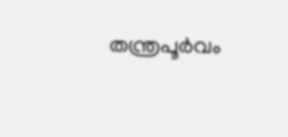തന്ത്രപൂർവം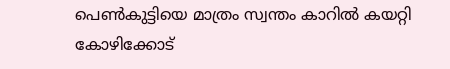പെൺകുട്ടിയെ മാത്രം സ്വന്തം കാറിൽ കയറ്റി കോഴിക്കോട്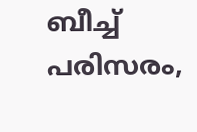ബീച്ച് പരിസരം,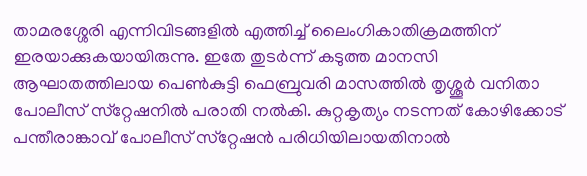താമരശ്ശേരി എന്നിവിടങ്ങളിൽ എത്തിച്ച് ലൈംഗികാതിക്രമത്തിന് ഇരയാക്കുകയായിരുന്നു. ഇതേ തുടർന്ന് കടുത്ത മാനസി ആഘാതത്തിലായ പെൺകുട്ടി ഫെബ്രുവരി മാസത്തിൽ തൃശ്ശൂർ വനിതാ പോലീസ് സ്‌റ്റേഷനിൽ പരാതി നൽകി. കുറ്റകൃത്യം നടന്നത് കോഴിക്കോട് പന്തീരാങ്കാവ് പോലീസ് സ്‌റ്റേഷൻ പരിധിയിലായതിനാൽ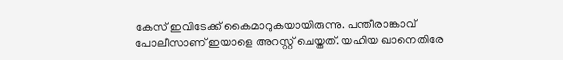കേസ് ഇവിടേക്ക് കൈമാറുകയായിരുന്നു. പന്തീരാങ്കാവ് പോലീസാണ് ഇയാളെ അറസ്റ്റ് ചെയ്തത്. യഹിയ ഖാനെതിരേ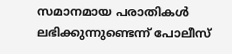സമാനമായ പരാതികൾ ലഭിക്കുന്നുണ്ടെന്ന് പോലീസ്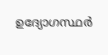ഉദ്യോഗസ്ഥർ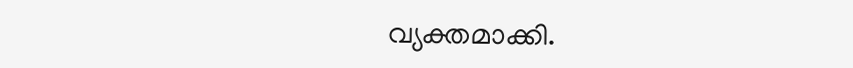വ്യക്തമാക്കി.